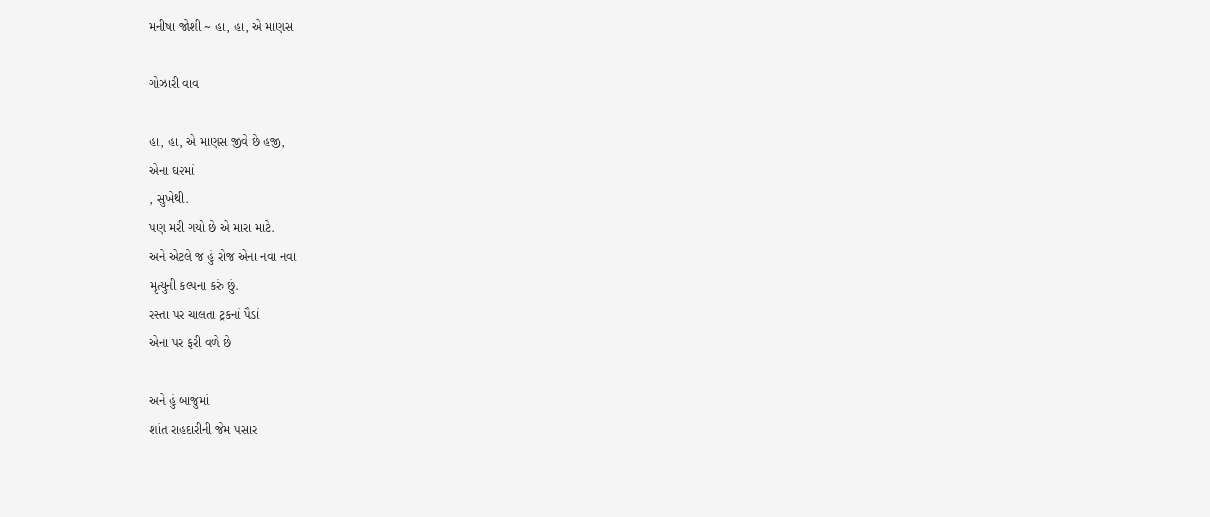મનીષા જોશી ~ હા, હા, એ માણસ

ગોઝારી વાવ

હા, હા, એ માણસ જીવે છે હજી,
એના ઘ૨માં
, સુખેથી.
પણ મરી ગયો છે એ મારા માટે.
અને એટલે જ હું રોજ એના નવા નવા
મૃત્યુની કલ્પના કરું છું.
રસ્તા પર ચાલતા ટ્રકનાં પૈડાં
એના પર ફરી વળે છે

અને હું બાજુમાં
શાંત રાહદારીની જેમ પસાર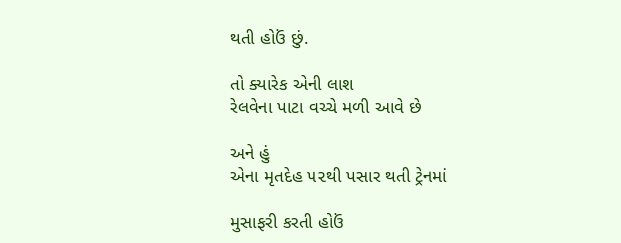થતી હોઉં છું.

તો ક્યારેક એની લાશ
રેલવેના પાટા વચ્ચે મળી આવે છે

અને હું
એના મૃતદેહ ૫૨થી પસાર થતી ટ્રેનમાં

મુસાફરી કરતી હોઉં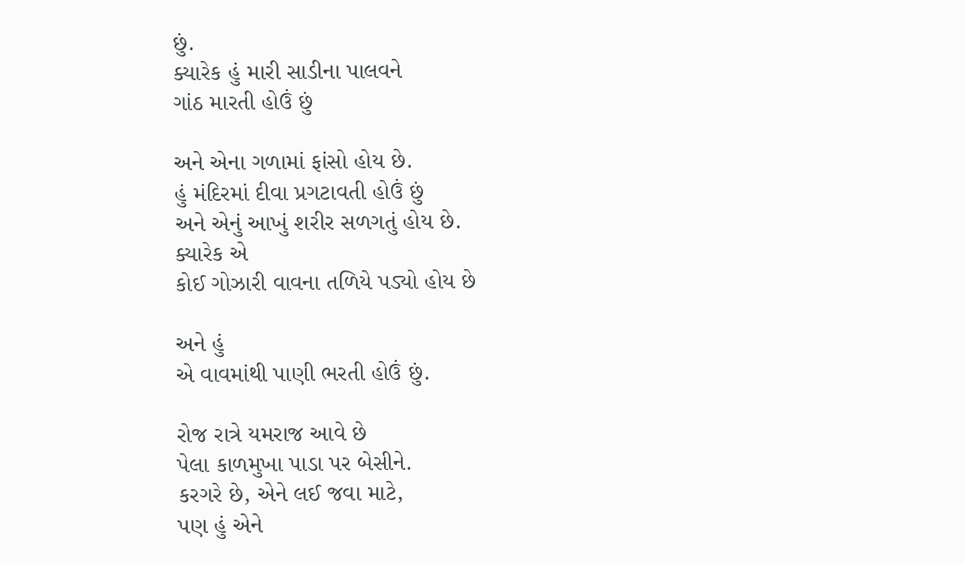છું.
ક્યારેક હું મારી સાડીના પાલવને
ગાંઠ મારતી હોઉં છું

અને એના ગળામાં ફાંસો હોય છે.
હું મંદિરમાં દીવા પ્રગટાવતી હોઉં છું
અને એનું આખું શરીર સળગતું હોય છે.
ક્યારેક એ
કોઈ ગોઝારી વાવના તળિયે પડ્યો હોય છે

અને હું
એ વાવમાંથી પાણી ભરતી હોઉં છું.

રોજ રાત્રે યમરાજ આવે છે
પેલા કાળમુખા પાડા પર બેસીને.
કરગરે છે, એને લઈ જવા માટે,
પણ હું એને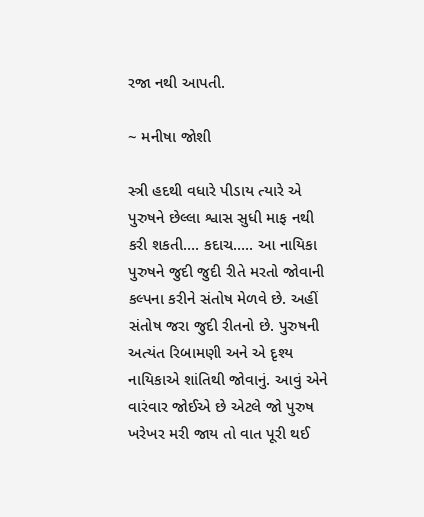રજા નથી આપતી.

~ મનીષા જોશી

સ્ત્રી હદથી વધારે પીડાય ત્યારે એ પુરુષને છેલ્લા શ્વાસ સુધી માફ નથી કરી શકતી…. કદાચ….. આ નાયિકા  પુરુષને જુદી જુદી રીતે મરતો જોવાની કલ્પના કરીને સંતોષ મેળવે છે. અહીં સંતોષ જરા જુદી રીતનો છે. પુરુષની અત્યંત રિબામણી અને એ દૃશ્ય નાયિકાએ શાંતિથી જોવાનું. આવું એને વારંવાર જોઈએ છે એટલે જો પુરુષ ખરેખર મરી જાય તો વાત પૂરી થઈ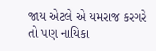જાય એટલે એ યમરાજ કરગરે તો પણ નાયિકા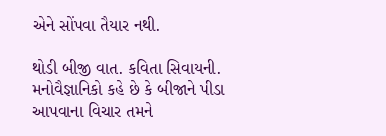એને સોંપવા તૈયાર નથી.

થોડી બીજી વાત. કવિતા સિવાયની. મનોવૈજ્ઞાનિકો કહે છે કે બીજાને પીડા આપવાના વિચાર તમને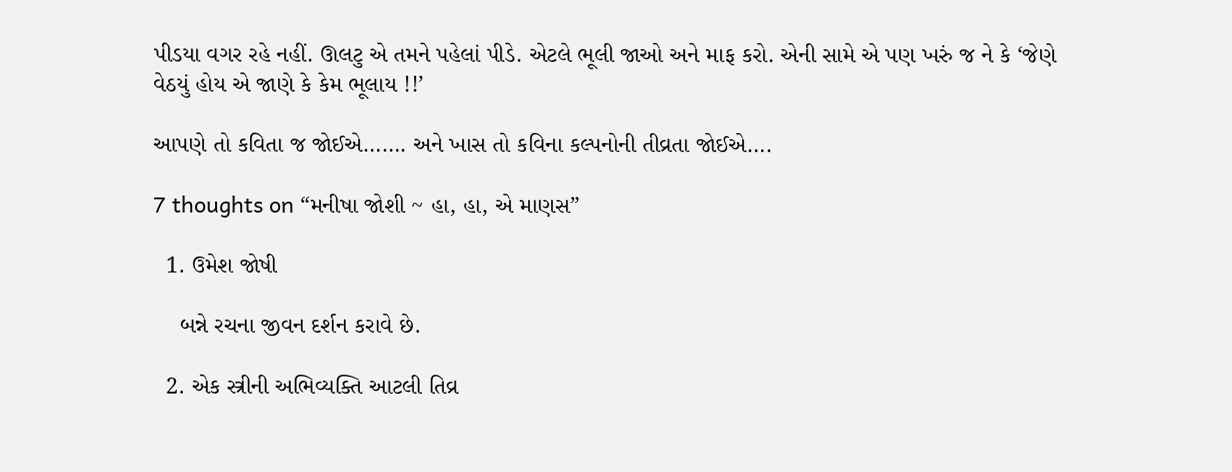પીડયા વગર રહે નહીં. ઊલટુ એ તમને પહેલાં પીડે. એટલે ભૂલી જાઓ અને માફ કરો. એની સામે એ પણ ખરું જ ને કે ‘જેણે વેઠયું હોય એ જાણે કે કેમ ભૂલાય !!’

આપણે તો કવિતા જ જોઈએ……. અને ખાસ તો કવિના કલ્પનોની તીવ્રતા જોઈએ….

7 thoughts on “મનીષા જોશી ~ હા, હા, એ માણસ”

  1. ઉમેશ જોષી

    બન્ને રચના જીવન દર્શન કરાવે છે.

  2. એક સ્ત્રીની અભિવ્યક્તિ આટલી તિવ્ર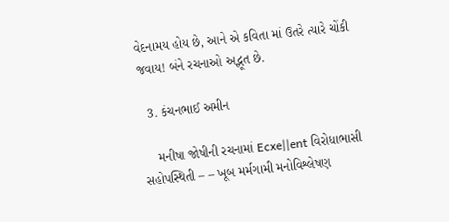વેદનામય હોય છે, આને એ કવિતા માં ઉતરે ત્યારે ચોંકી જવાય! બંને રચનાઓ અદ્ભૂત છે.

  3. કંચનભાઈ અમીન

    મનીષા જોષીની રચનામાં Ecxe||ent વિરોધાભાસી સહોપસ્થિતી – – ખૂબ મર્મગામી મનોવિશ્લેષણ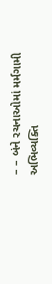– – બંને રચનાઓમાં મર્મગામી અભિવ્યક્તિ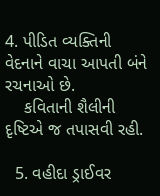4. પીડિત વ્યક્તિની વેદનાને વાચા આપતી બંને રચનાઓ છે.
    કવિતાની શૈલીની દૃષ્ટિએ જ તપાસવી રહી.

  5. વહીદા ડ્રાઈવર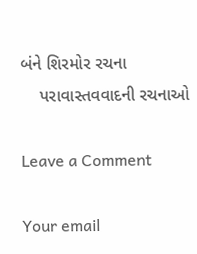બંને શિરમોર રચના
    પરાવાસ્તવવાદની રચનાઓ

Leave a Comment

Your email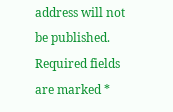address will not be published. Required fields are marked *